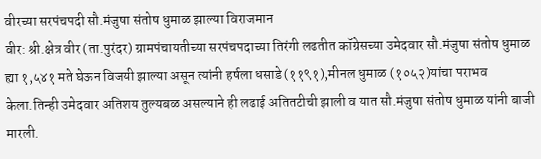वीरच्या सरपंचपदी सौ.मंजुषा संतोष धुमाळ झाल्या विराजमान
वीर: श्री.क्षेत्र वीर (ता.पुरंदर) ग्रामपंचायतीच्या सरपंचपदाच्या तिरंगी लढतीत कॉग्रेसच्या उमेदवार सौ.मंजुषा संतोष धुमाळ ह्या १,५४१ मते घेऊन विजयी झाल्या असून त्यांनी हर्षला धसाडे (११९१),मीनल धुमाळ (१०५२)यांचा पराभव केला.तिन्ही उमेदवार अतिशय तुल्यबळ असल्याने ही लढाई अतितटीची झाली व यात सौ.मंजुषा संतोष धुमाळ यांनी बाजी मारली.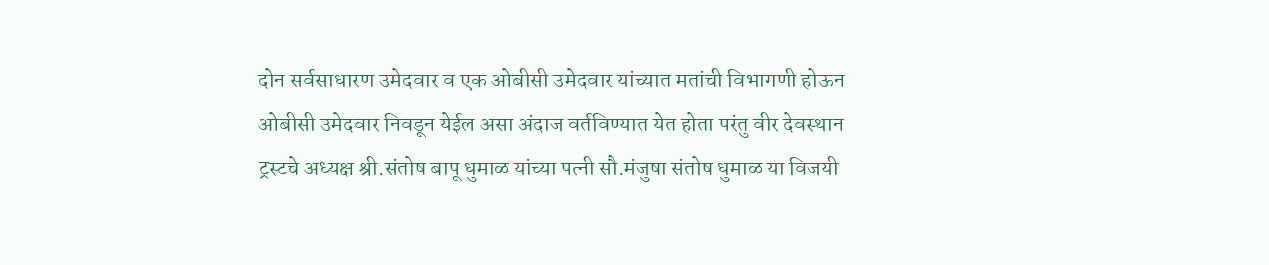दोन सर्वसाधारण उमेदवार व एक ओबीसी उमेदवार यांच्यात मतांची विभागणी होऊन ओबीसी उमेदवार निवडून येईल असा अंदाज वर्तविण्यात येत होता परंतु वीर देवस्थान ट्रस्टचे अध्यक्ष श्री.संतोष बापू धुमाळ यांच्या पत्नी सौ.मंजुषा संतोष धुमाळ या विजयी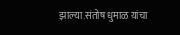झाल्या.संतोष धुमाळ यांचा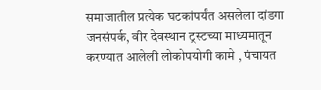समाजातील प्रत्येक घटकांपर्यंत असलेला दांडगा जनसंपर्क, वीर देवस्थान ट्रस्टच्या माध्यमातून करण्यात आलेली लोकोपयोगी कामे , पंचायत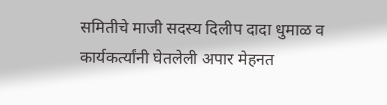समितीचे माजी सदस्य दिलीप दादा धुमाळ व कार्यकर्त्यांनी घेतलेली अपार मेहनत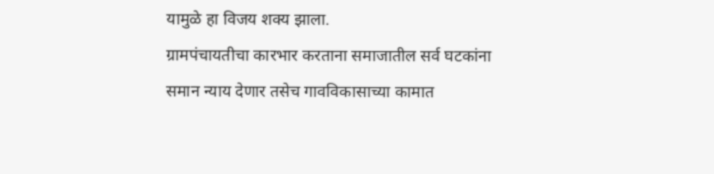यामुळे हा विजय शक्य झाला.
ग्रामपंचायतीचा कारभार करताना समाजातील सर्व घटकांना समान न्याय देणार तसेच गावविकासाच्या कामात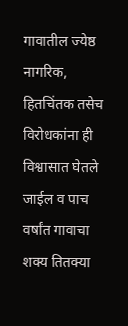गावातील ज्येष्ठ नागरिक, हितचिंतक तसेच विरोधकांना ही विश्वासात घेतले जाईल व पाच वर्षांत गावाचा शक्य तितक्या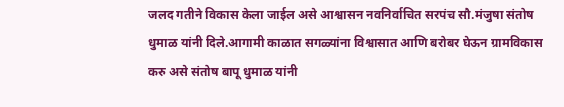जलद गतीने विकास केला जाईल असे आश्वासन नवनिर्वाचित सरपंच सौ.मंजुषा संतोष धुमाळ यांनी दिले.आगामी काळात सगळ्यांना विश्वासात आणि बरोबर घेऊन ग्रामविकास करु असे संतोष बापू धुमाळ यांनी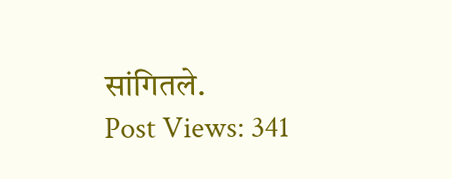सांगितले.
Post Views: 341